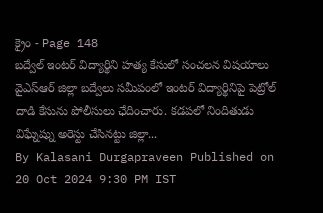క్రైం - Page 148
బద్వేల్ ఇంటర్ విద్యార్థిని హత్య కేసులో సంచలన విషయాలు
వైఎస్ఆర్ జిల్లా బద్వేలు సమీపంలో ఇంటర్ విద్యార్థినిపై పెట్రోల్ దాడి కేసును పోలీసులు ఛేదించారు. కడపలో నిందితుడు విఘ్నేష్ను అరెస్టు చేసినట్టు జిల్లా...
By Kalasani Durgapraveen Published on 20 Oct 2024 9:30 PM IST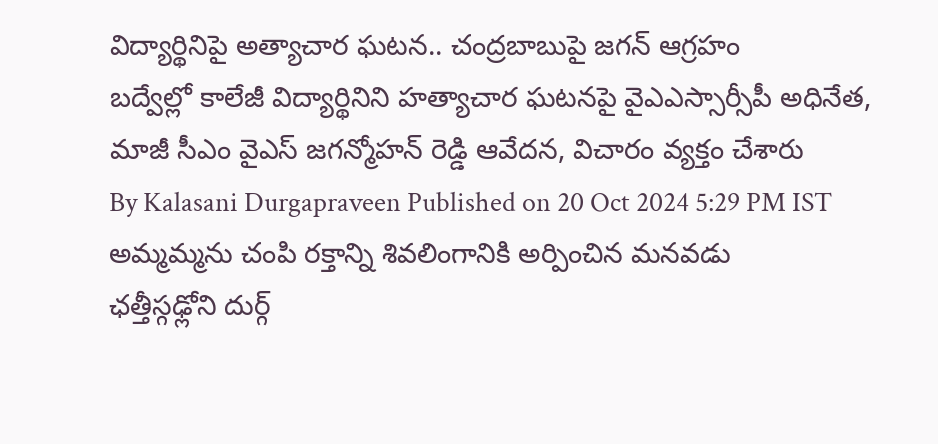విద్యార్థినిపై అత్యాచార ఘటన.. చంద్రబాబుపై జగన్ ఆగ్రహం
బద్వేల్లో కాలేజీ విద్యార్థినిని హత్యాచార ఘటనపై వైఎఎస్సార్సీపీ అధినేత, మాజీ సీఎం వైఎస్ జగన్మోహన్ రెడ్డి ఆవేదన, విచారం వ్యక్తం చేశారు
By Kalasani Durgapraveen Published on 20 Oct 2024 5:29 PM IST
అమ్మమ్మను చంపి రక్తాన్ని శివలింగానికి అర్పించిన మనవడు
ఛత్తీస్గఢ్లోని దుర్గ్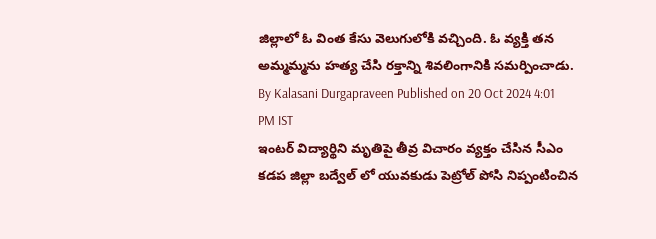జిల్లాలో ఓ వింత కేసు వెలుగులోకి వచ్చింది. ఓ వ్యక్తి తన అమ్మమ్మను హత్య చేసి రక్తాన్ని శివలింగానికి సమర్పించాడు.
By Kalasani Durgapraveen Published on 20 Oct 2024 4:01 PM IST
ఇంటర్ విద్యార్థిని మృతిపై తీవ్ర విచారం వ్యక్తం చేసిన సీఎం
కడప జిల్లా బద్వేల్ లో యువకుడు పెట్రోల్ పోసి నిప్పంటించిన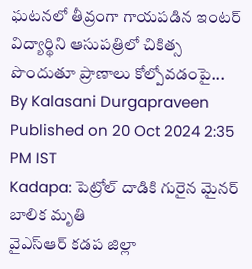ఘటనలో తీవ్రంగా గాయపడిన ఇంటర్ విద్యార్థిని ఆసుపత్రిలో చికిత్స పొందుతూ ప్రాణాలు కోల్పోవడంపై...
By Kalasani Durgapraveen Published on 20 Oct 2024 2:35 PM IST
Kadapa: పెట్రోల్ దాడికి గురైన మైనర్ బాలిక మృతి
వైఎస్ఆర్ కడప జిల్లా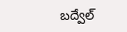బద్వేల్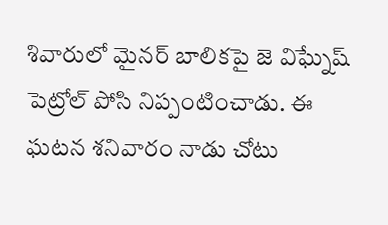శివారులో మైనర్ బాలికపై జె విఘ్నేష్ పెట్రోల్ పోసి నిప్పంటించాడు. ఈ ఘటన శనివారం నాడు చోటు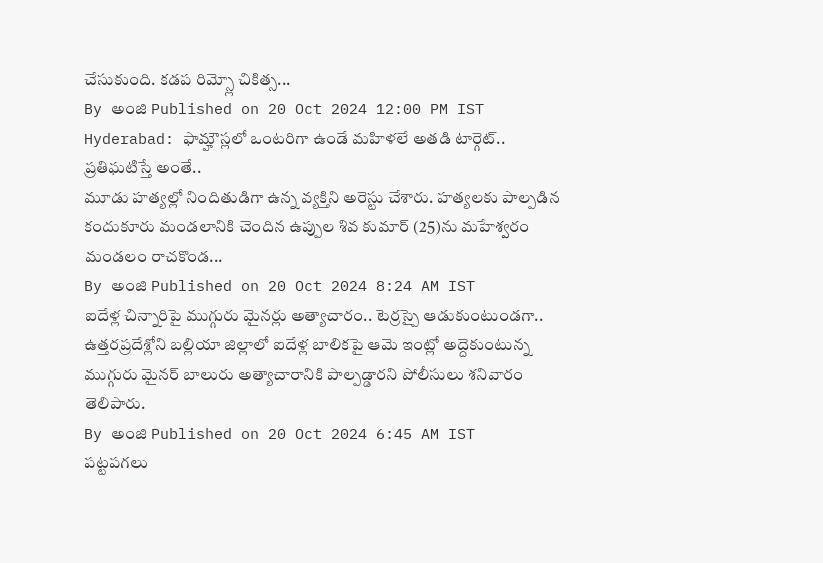చేసుకుంది. కడప రిమ్స్లో చికిత్స...
By అంజి Published on 20 Oct 2024 12:00 PM IST
Hyderabad: ఫామ్హౌస్లలో ఒంటరిగా ఉండే మహిళలే అతడి టార్గెట్.. ప్రతిఘటిస్తే అంతే..
మూడు హత్యల్లో నిందితుడిగా ఉన్న వ్యక్తిని అరెస్టు చేశారు. హత్యలకు పాల్పడిన కందుకూరు మండలానికి చెందిన ఉప్పుల శివ కుమార్ (25)ను మహేశ్వరం మండలం రాచకొండ...
By అంజి Published on 20 Oct 2024 8:24 AM IST
ఐదేళ్ల చిన్నారిపై ముగ్గురు మైనర్లు అత్యాచారం.. టెర్రస్పై ఆడుకుంటుండగా..
ఉత్తరప్రదేశ్లోని బల్లియా జిల్లాలో ఐదేళ్ల బాలికపై ఆమె ఇంట్లో అద్దెకుంటున్న ముగ్గురు మైనర్ బాలురు అత్యాచారానికి పాల్పడ్డారని పోలీసులు శనివారం తెలిపారు.
By అంజి Published on 20 Oct 2024 6:45 AM IST
పట్టపగలు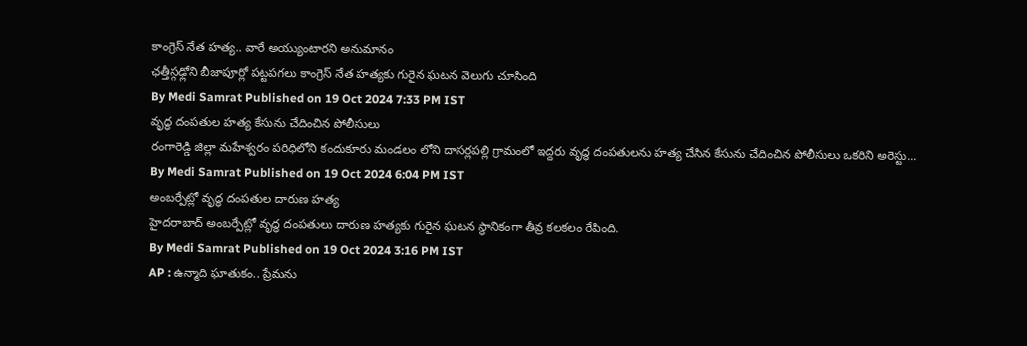కాంగ్రెస్ నేత హత్య.. వారే అయ్యుంటారని అనుమానం
ఛత్తీస్గఢ్లోని బీజాపూర్లో పట్టపగలు కాంగ్రెస్ నేత హత్యకు గురైన ఘటన వెలుగు చూసింది
By Medi Samrat Published on 19 Oct 2024 7:33 PM IST
వృద్ధ దంపతుల హత్య కేసును చేదించిన పోలీసులు
రంగారెడ్డి జిల్లా మహేశ్వరం పరిధిలోని కందుకూరు మండలం లోని దాసర్లపల్లి గ్రామంలో ఇద్దరు వృద్ధ దంపతులను హత్య చేసిన కేసును చేదించిన పోలీసులు ఒకరిని అరెస్టు...
By Medi Samrat Published on 19 Oct 2024 6:04 PM IST
అంబర్పేట్లో వృద్ధ దంపతుల దారుణ హత్య
హైదరాబాద్ అంబర్పేట్లో వృద్ధ దంపతులు దారుణ హత్యకు గురైన ఘటన స్థానికంగా తీవ్ర కలకలం రేపింది.
By Medi Samrat Published on 19 Oct 2024 3:16 PM IST
AP : ఉన్మాది ఘాతుకం.. ప్రేమను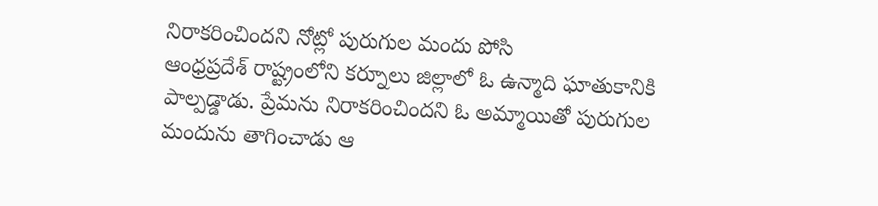నిరాకరించిందని నోట్లో పురుగుల మందు పోసి
ఆంధ్రప్రదేశ్ రాష్ట్రంలోని కర్నూలు జిల్లాలో ఓ ఉన్మాది ఘాతుకానికి పాల్పడ్డాడు. ప్రేమను నిరాకరించిందని ఓ అమ్మాయితో పురుగుల మందును తాగించాడు ఆ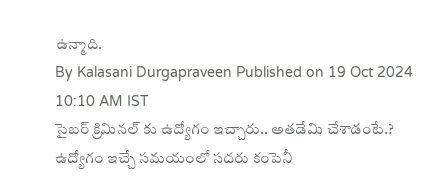ఉన్మాది.
By Kalasani Durgapraveen Published on 19 Oct 2024 10:10 AM IST
సైబర్ క్రిమినల్ కు ఉద్యోగం ఇచ్చారు.. అతడేమి చేశాడంటే.?
ఉద్యోగం ఇచ్చే సమయంలో సదరు కంపెనీ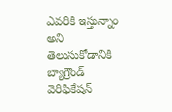ఎవరికి ఇస్తున్నాం అని తెలుసుకోడానికి బ్యాగ్రౌండ్ వెరిఫికేషన్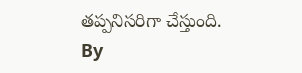తప్పనిసరిగా చేస్తుంది.
By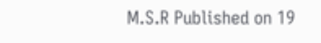M.S.R Published on 19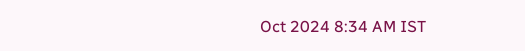Oct 2024 8:34 AM IST